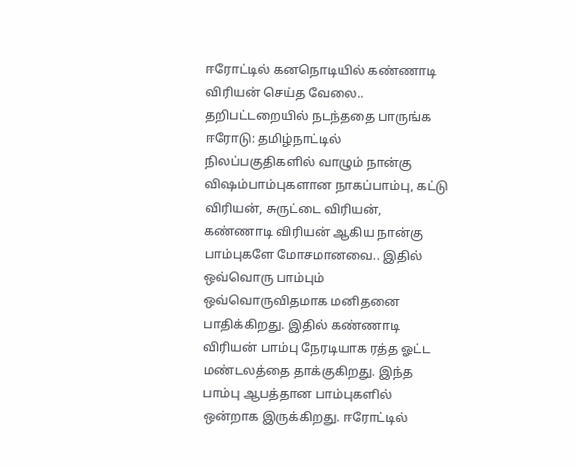ஈரோட்டில் கனநொடியில் கண்ணாடி விரியன் செய்த வேலை.. தறிபட்டறையில் நடந்ததை பாருங்க
ஈரோடு: தமிழ்நாட்டில் நிலப்பகுதிகளில் வாழும் நான்கு விஷம்பாம்புகளான நாகப்பாம்பு, கட்டு விரியன், சுருட்டை விரியன், கண்ணாடி விரியன் ஆகிய நான்கு பாம்புகளே மோசமானவை.. இதில் ஒவ்வொரு பாம்பும் ஒவ்வொருவிதமாக மனிதனை பாதிக்கிறது. இதில் கண்ணாடி விரியன் பாம்பு நேரடியாக ரத்த ஓட்ட மண்டலத்தை தாக்குகிறது. இந்த பாம்பு ஆபத்தான பாம்புகளில் ஒன்றாக இருக்கிறது. ஈரோட்டில்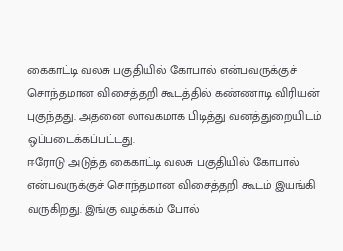கைகாட்டி வலசு பகுதியில் கோபால் என்பவருக்குச் சொந்தமான விசைத்தறி கூடத்தில் கண்ணாடி விரியன் புகுந்தது. அதனை லாவகமாக பிடித்து வனத்துறையிடம் ஒப்படைக்கப்பட்டது.
ஈரோடு அடுத்த கைகாட்டி வலசு பகுதியில் கோபால் என்பவருக்குச் சொந்தமான விசைத்தறி கூடம் இயங்கி வருகிறது. இங்கு வழக்கம் போல்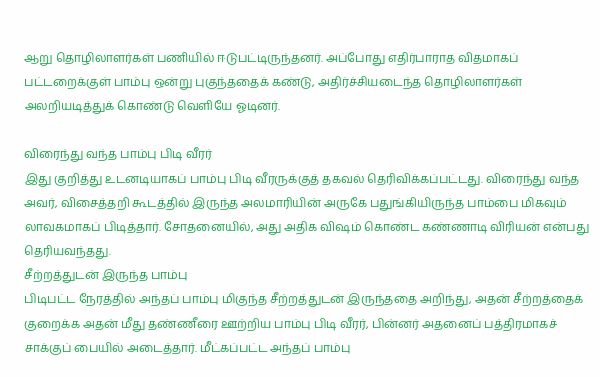ஆறு தொழிலாளர்கள் பணியில் ஈடுபட்டிருந்தனர். அப்போது எதிர்பாராத விதமாகப் பட்டறைக்குள் பாம்பு ஒன்று புகுந்ததைக் கண்டு, அதிர்ச்சியடைந்த தொழிலாளர்கள் அலறியடித்துக் கொண்டு வெளியே ஓடினர்.

விரைந்து வந்த பாம்பு பிடி வீரர்
இது குறித்து உடனடியாகப் பாம்பு பிடி வீரருக்குத் தகவல் தெரிவிக்கப்பட்டது. விரைந்து வந்த அவர், விசைத்தறி கூடத்தில் இருந்த அலமாரியின் அருகே பதுங்கியிருந்த பாம்பை மிகவும் லாவகமாகப் பிடித்தார். சோதனையில், அது அதிக விஷம் கொண்ட கண்ணாடி விரியன் என்பது தெரியவந்தது.
சீற்றத்துடன் இருந்த பாம்பு
பிடிபட்ட நேரத்தில் அந்தப் பாம்பு மிகுந்த சீற்றத்துடன் இருந்ததை அறிந்து, அதன் சீற்றத்தைக் குறைக்க அதன் மீது தண்ணீரை ஊற்றிய பாம்பு பிடி வீரர், பின்னர் அதனைப் பத்திரமாகச் சாக்குப் பையில் அடைத்தார். மீட்கப்பட்ட அந்தப் பாம்பு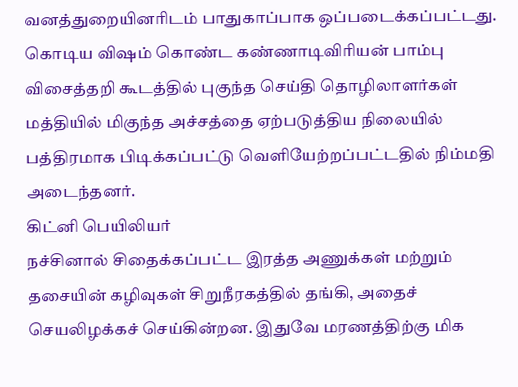வனத்துறையினரிடம் பாதுகாப்பாக ஒப்படைக்கப்பட்டது. கொடிய விஷம் கொண்ட கண்ணாடிவிரியன் பாம்பு விசைத்தறி கூடத்தில் புகுந்த செய்தி தொழிலாளர்கள் மத்தியில் மிகுந்த அச்சத்தை ஏற்படுத்திய நிலையில் பத்திரமாக பிடிக்கப்பட்டு வெளியேற்றப்பட்டதில் நிம்மதி அடைந்தனர்.
கிட்னி பெயிலியர்
நச்சினால் சிதைக்கப்பட்ட இரத்த அணுக்கள் மற்றும் தசையின் கழிவுகள் சிறுநீரகத்தில் தங்கி, அதைச் செயலிழக்கச் செய்கின்றன. இதுவே மரணத்திற்கு மிக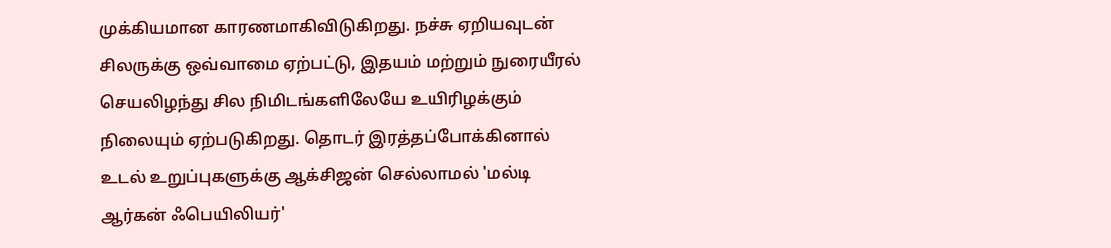முக்கியமான காரணமாகிவிடுகிறது. நச்சு ஏறியவுடன் சிலருக்கு ஒவ்வாமை ஏற்பட்டு, இதயம் மற்றும் நுரையீரல் செயலிழந்து சில நிமிடங்களிலேயே உயிரிழக்கும் நிலையும் ஏற்படுகிறது. தொடர் இரத்தப்போக்கினால் உடல் உறுப்புகளுக்கு ஆக்சிஜன் செல்லாமல் 'மல்டி ஆர்கன் ஃபெயிலியர்'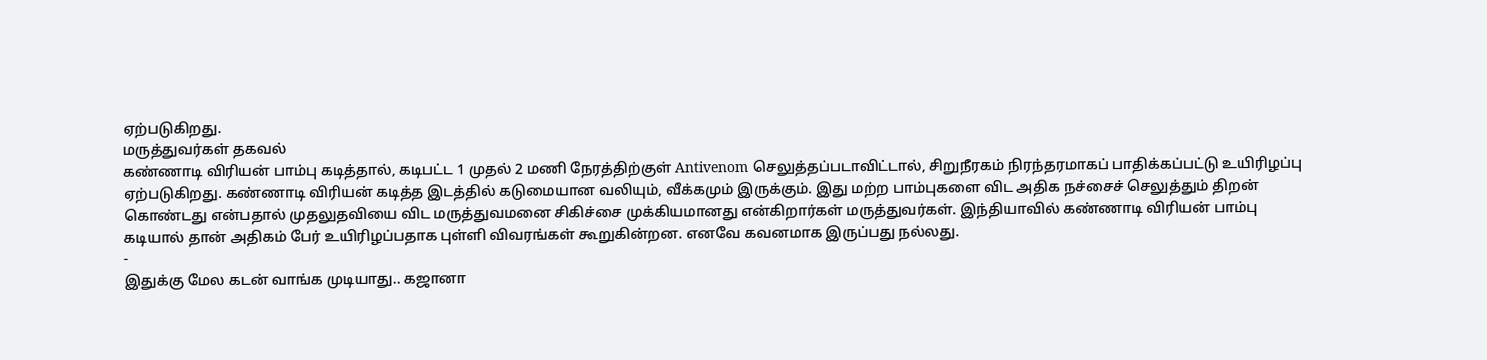ஏற்படுகிறது.
மருத்துவர்கள் தகவல்
கண்ணாடி விரியன் பாம்பு கடித்தால், கடிபட்ட 1 முதல் 2 மணி நேரத்திற்குள் Antivenom செலுத்தப்படாவிட்டால், சிறுநீரகம் நிரந்தரமாகப் பாதிக்கப்பட்டு உயிரிழப்பு ஏற்படுகிறது. கண்ணாடி விரியன் கடித்த இடத்தில் கடுமையான வலியும், வீக்கமும் இருக்கும். இது மற்ற பாம்புகளை விட அதிக நச்சைச் செலுத்தும் திறன் கொண்டது என்பதால் முதலுதவியை விட மருத்துவமனை சிகிச்சை முக்கியமானது என்கிறார்கள் மருத்துவர்கள். இந்தியாவில் கண்ணாடி விரியன் பாம்பு கடியால் தான் அதிகம் பேர் உயிரிழப்பதாக புள்ளி விவரங்கள் கூறுகின்றன. எனவே கவனமாக இருப்பது நல்லது.
-
இதுக்கு மேல கடன் வாங்க முடியாது.. கஜானா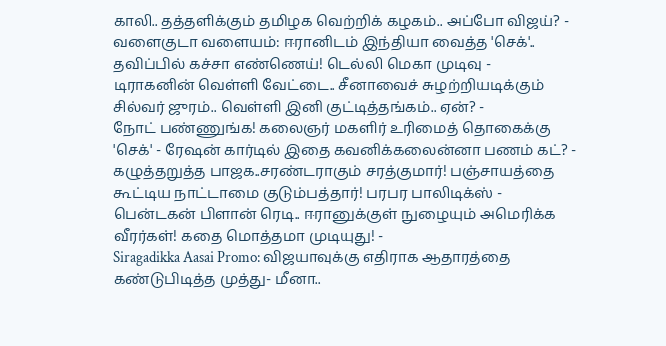காலி.. தத்தளிக்கும் தமிழக வெற்றிக் கழகம்.. அப்போ விஜய்? -
வளைகுடா வளையம்: ஈரானிடம் இந்தியா வைத்த 'செக்'.. தவிப்பில் கச்சா எண்ணெய்! டெல்லி மெகா முடிவு -
டிராகனின் வெள்ளி வேட்டை.. சீனாவைச் சுழற்றியடிக்கும் சில்வர் ஜுரம்.. வெள்ளி இனி குட்டித்தங்கம்.. ஏன்? -
நோட் பண்ணுங்க! கலைஞர் மகளிர் உரிமைத் தொகைக்கு 'செக்' - ரேஷன் கார்டில் இதை கவனிக்கலைன்னா பணம் கட்? -
கழுத்தறுத்த பாஜக..சரண்டராகும் சரத்குமார்! பஞ்சாயத்தை கூட்டிய நாட்டாமை குடும்பத்தார்! பரபர பாலிடிக்ஸ் -
பென்டகன் பிளான் ரெடி.. ஈரானுக்குள் நுழையும் அமெரிக்க வீரர்கள்! கதை மொத்தமா முடியுது! -
Siragadikka Aasai Promo: விஜயாவுக்கு எதிராக ஆதாரத்தை கண்டுபிடித்த முத்து- மீனா..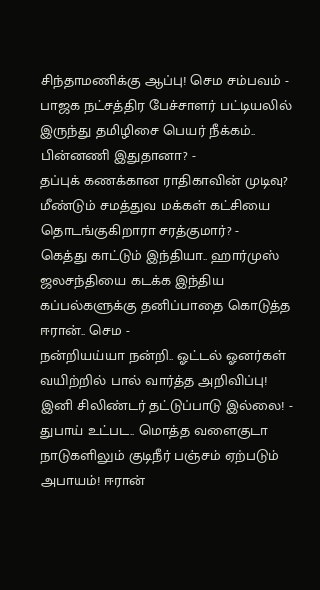சிந்தாமணிக்கு ஆப்பு! செம சம்பவம் -
பாஜக நட்சத்திர பேச்சாளர் பட்டியலில் இருந்து தமிழிசை பெயர் நீக்கம்.. பின்னணி இதுதானா? -
தப்புக் கணக்கான ராதிகாவின் முடிவு? மீண்டும் சமத்துவ மக்கள் கட்சியை தொடங்குகிறாரா சரத்குமார்? -
கெத்து காட்டும் இந்தியா.. ஹார்முஸ் ஜலசந்தியை கடக்க இந்திய கப்பல்களுக்கு தனிப்பாதை கொடுத்த ஈரான்.. செம -
நன்றியய்யா நன்றி.. ஓட்டல் ஓனர்கள் வயிற்றில் பால் வார்த்த அறிவிப்பு! இனி சிலிண்டர் தட்டுப்பாடு இல்லை! -
துபாய் உட்பட.. மொத்த வளைகுடா நாடுகளிலும் குடிநீர் பஞ்சம் ஏற்படும் அபாயம்! ஈரான்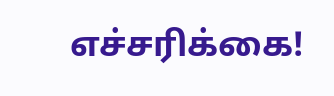எச்சரிக்கை!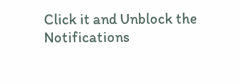Click it and Unblock the Notifications